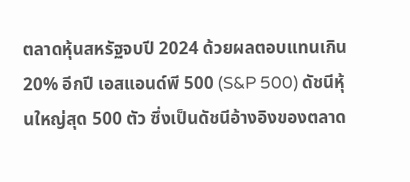ตลาดหุ้นสหรัฐจบปี 2024 ด้วยผลตอบแทนเกิน 20% อีกปี เอสแอนด์พี 500 (S&P 500) ดัชนีหุ้นใหญ่สุด 500 ตัว ซึ่งเป็นดัชนีอ้างอิงของตลาด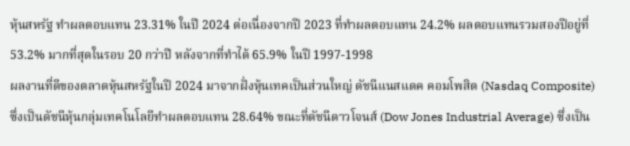หุ้นสหรัฐ ทำผลตอบแทน 23.31% ในปี 2024 ต่อเนื่องจากปี 2023 ที่ทำผลตอบแทน 24.2% ผลตอบแทนรวมสองปีอยู่ที่ 53.2% มากที่สุดในรอบ 20 กว่าปี หลังจากที่ทำได้ 65.9% ในปี 1997-1998
ผลงานที่ดีของตลาดหุ้นสหรัฐในปี 2024 มาจากฝั่งหุ้นเทคเป็นส่วนใหญ่ ดัชนีแนสแดค คอมโพสิต (Nasdaq Composite) ซึ่งเป็นดัชนีหุ้นกลุ่มเทคโนโลยีทำผลตอบแทน 28.64% ขณะที่ดัชนีดาวโจนส์ (Dow Jones Industrial Average) ซึ่งเป็น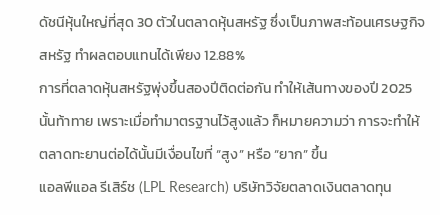ดัชนีหุ้นใหญ่ที่สุด 30 ตัวในตลาดหุ้นสหรัฐ ซึ่งเป็นภาพสะท้อนเศรษฐกิจสหรัฐ ทำผลตอบแทนได้เพียง 12.88%
การที่ตลาดหุ้นสหรัฐพุ่งขึ้นสองปีติดต่อกัน ทำให้เส้นทางของปี 2025 นั้นท้าทาย เพราะเมื่อทำมาตรฐานไว้สูงแล้ว ก็หมายความว่า การจะทำให้ตลาดทะยานต่อได้นั้นมีเงื่อนไขที่ “สูง” หรือ “ยาก” ขึ้น
แอลพีแอล รีเสิร์ช (LPL Research) บริษัทวิจัยตลาดเงินตลาดทุน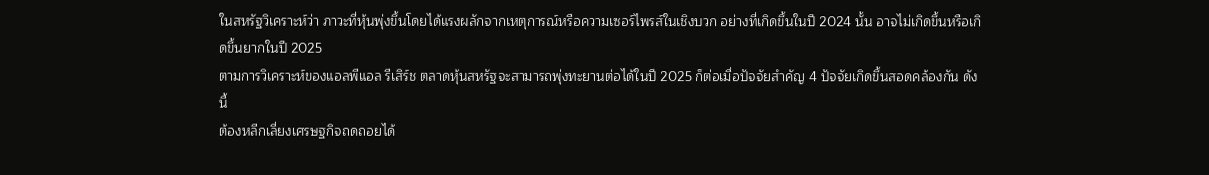ในสหรัฐวิเคราะห์ว่า ภาวะที่หุ้นพุ่งขึ้นโดยได้แรงผลักจากเหตุการณ์หรือความเซอร์ไพรส์ในเชิงบวก อย่างที่เกิดขึ้นในปี 2024 นั้น อาจไม่เกิดขึ้นหรือเกิดขึ้นยากในปี 2025
ตามการวิเคราะห์ของแอลพีแอล รีเสิร์ช ตลาดหุ้นสหรัฐจะสามารถพุ่งทะยานต่อได้ในปี 2025 ก็ต่อเมื่อปัจจัยสำคัญ 4 ปัจจัยเกิดขึ้นสอดคล้องกัน ดังนี้
ต้องหลีกเลี่ยงเศรษฐกิจถดถอยได้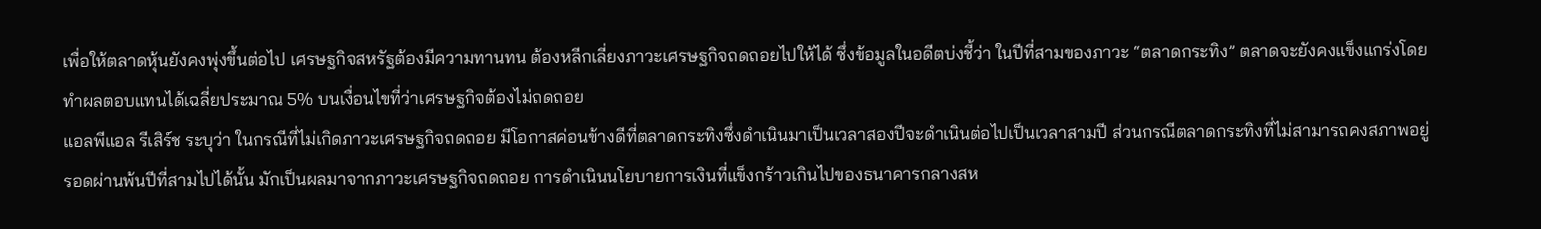เพื่อให้ตลาดหุ้นยังคงพุ่งขึ้นต่อไป เศรษฐกิจสหรัฐต้องมีความทานทน ต้องหลีกเลี่ยงภาวะเศรษฐกิจถดถอยไปให้ได้ ซึ่งข้อมูลในอดีตบ่งชี้ว่า ในปีที่สามของภาวะ “ตลาดกระทิง” ตลาดจะยังคงแข็งแกร่งโดยทำผลตอบแทนได้เฉลี่ยประมาณ 5% บนเงื่อนไขที่ว่าเศรษฐกิจต้องไม่ถดถอย
แอลพีแอล รีเสิร์ช ระบุว่า ในกรณีที่ไม่เกิดภาวะเศรษฐกิจถดถอย มีโอกาสค่อนข้างดีที่ตลาดกระทิงซึ่งดำเนินมาเป็นเวลาสองปีจะดำเนินต่อไปเป็นเวลาสามปี ส่วนกรณีตลาดกระทิงที่ไม่สามารถคงสภาพอยู่รอดผ่านพ้นปีที่สามไปได้นั้น มักเป็นผลมาจากภาวะเศรษฐกิจถดถอย การดำเนินนโยบายการเงินที่แข็งกร้าวเกินไปของธนาคารกลางสห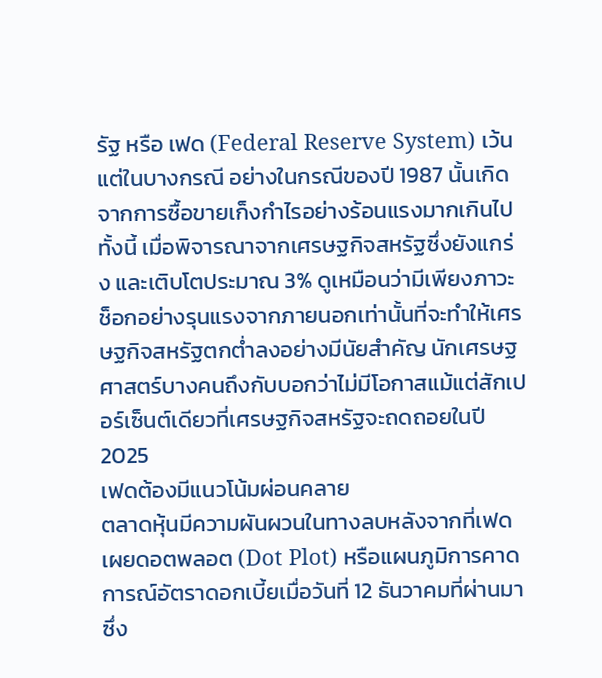รัฐ หรือ เฟด (Federal Reserve System) เว้นแต่ในบางกรณี อย่างในกรณีของปี 1987 นั้นเกิดจากการซื้อขายเก็งกำไรอย่างร้อนแรงมากเกินไป
ทั้งนี้ เมื่อพิจารณาจากเศรษฐกิจสหรัฐซึ่งยังแกร่ง และเติบโตประมาณ 3% ดูเหมือนว่ามีเพียงภาวะช็อกอย่างรุนแรงจากภายนอกเท่านั้นที่จะทำให้เศรษฐกิจสหรัฐตกต่ำลงอย่างมีนัยสำคัญ นักเศรษฐศาสตร์บางคนถึงกับบอกว่าไม่มีโอกาสแม้แต่สักเปอร์เซ็นต์เดียวที่เศรษฐกิจสหรัฐจะถดถอยในปี 2025
เฟดต้องมีแนวโน้มผ่อนคลาย
ตลาดหุ้นมีความผันผวนในทางลบหลังจากที่เฟดเผยดอตพลอต (Dot Plot) หรือแผนภูมิการคาดการณ์อัตราดอกเบี้ยเมื่อวันที่ 12 ธันวาคมที่ผ่านมา ซึ่ง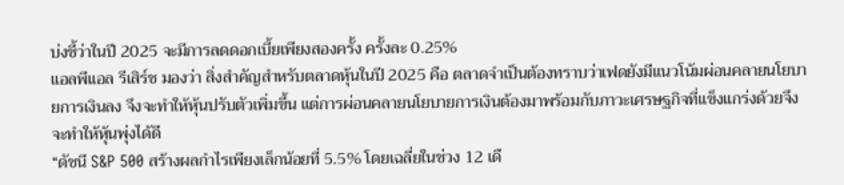บ่งชี้ว่าในปี 2025 จะมีการลดดอกเบี้ยเพียงสองครั้ง ครั้งละ 0.25%
แอลพีแอล รีเสิร์ช มองว่า สิ่งสำคัญสำหรับตลาดหุ้นในปี 2025 คือ ตลาดจำเป็นต้องทราบว่าเฟดยังมีแนวโน้มผ่อนคลายนโยบายการเงินลง จึงจะทำให้หุ้นปรับตัวเพิ่มขึ้น แต่การผ่อนคลายนโยบายการเงินต้องมาพร้อมกับภาวะเศรษฐกิจที่แข็งแกร่งด้วยจึงจะทำให้หุ้นพุ่งได้ดี
“ดัชนี S&P 500 สร้างผลกำไรเพียงเล็กน้อยที่ 5.5% โดยเฉลี่ยในช่วง 12 เดื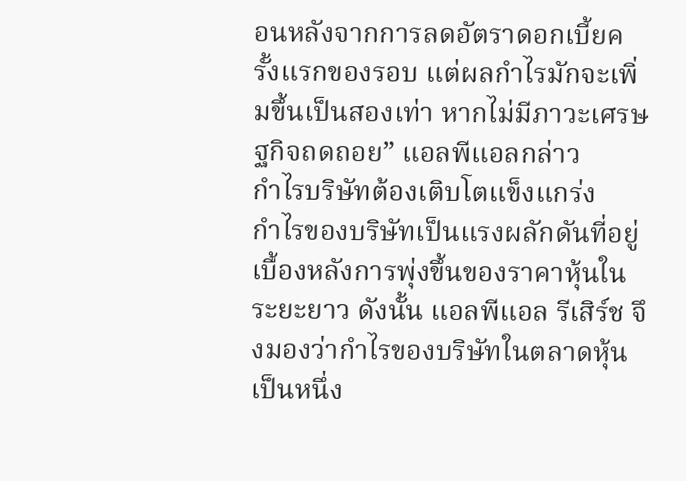อนหลังจากการลดอัตราดอกเบี้ยครั้งแรกของรอบ แต่ผลกำไรมักจะเพิ่มขึ้นเป็นสองเท่า หากไม่มีภาวะเศรษฐกิจถดถอย” แอลพีแอลกล่าว
กำไรบริษัทต้องเติบโตแข็งแกร่ง
กำไรของบริษัทเป็นแรงผลักดันที่อยู่เบื้องหลังการพุ่งขึ้นของราคาหุ้นในระยะยาว ดังนั้น แอลพีแอล รีเสิร์ช จึงมองว่ากำไรของบริษัทในตลาดหุ้นเป็นหนึ่ง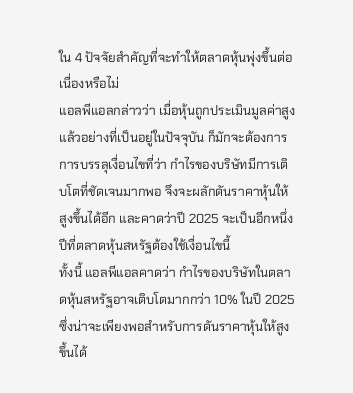ใน 4 ปัจจัยสำคัญที่จะทำให้ตลาดหุ้นพุ่งขึ้นต่อเนื่องหรือไม่
แอลพีแอลกล่าวว่า เมื่อหุ้นถูกประเมินมูลค่าสูงแล้วอย่างที่เป็นอยู่ในปัจจุบัน ก็มักจะต้องการการบรรลุเงื่อนไขที่ว่า กำไรของบริษัทมีการเติบโตที่ชัดเจนมากพอ จึงจะผลักดันราคาหุ้นให้สูงขึ้นได้อีก และคาดว่าปี 2025 จะเป็นอีกหนึ่งปีที่ตลาดหุ้นสหรัฐต้องใช้เงื่อนไขนี้
ทั้งนี้ แอลพีแอลคาดว่า กำไรของบริษัทในตลาดหุ้นสหรัฐอาจเติบโตมากกว่า 10% ในปี 2025 ซึ่งน่าจะเพียงพอสำหรับการดันราคาหุ้นให้สูงขึ้นได้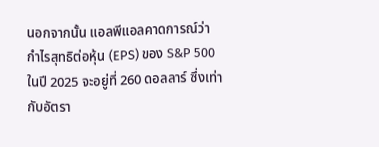นอกจากนั้น แอลพีแอลคาดการณ์ว่า กำไรสุทธิต่อหุ้น (EPS) ของ S&P 500 ในปี 2025 จะอยู่ที่ 260 ดอลลาร์ ซึ่งเท่ากับอัตรา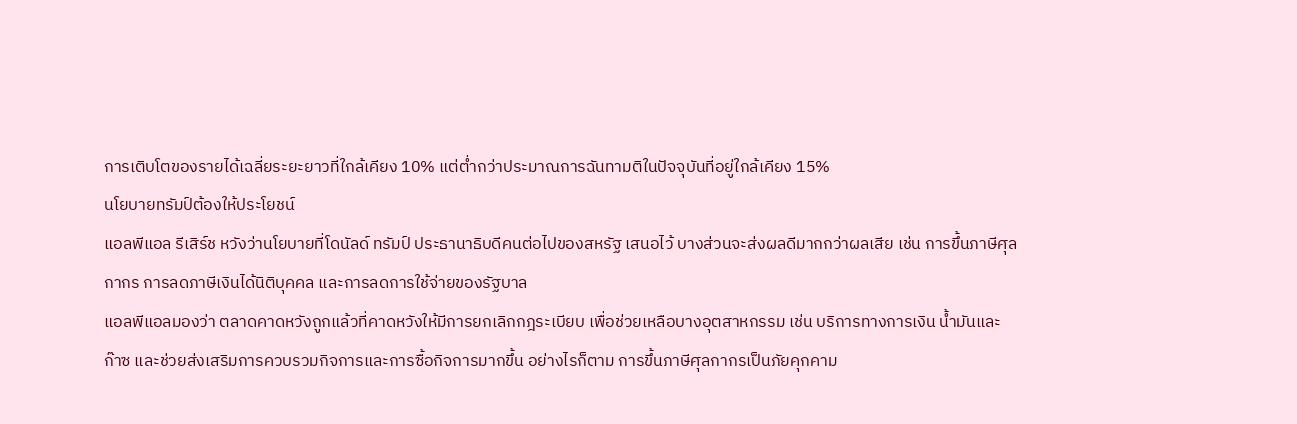การเติบโตของรายได้เฉลี่ยระยะยาวที่ใกล้เคียง 10% แต่ต่ำกว่าประมาณการฉันทามติในปัจจุบันที่อยู่ใกล้เคียง 15%
นโยบายทรัมป์ต้องให้ประโยชน์
แอลพีแอล รีเสิร์ช หวังว่านโยบายที่โดนัลด์ ทรัมป์ ประธานาธิบดีคนต่อไปของสหรัฐ เสนอไว้ บางส่วนจะส่งผลดีมากกว่าผลเสีย เช่น การขึ้นภาษีศุลกากร การลดภาษีเงินได้นิติบุคคล และการลดการใช้จ่ายของรัฐบาล
แอลพีแอลมองว่า ตลาดคาดหวังถูกแล้วที่คาดหวังให้มีการยกเลิกกฎระเบียบ เพื่อช่วยเหลือบางอุตสาหกรรม เช่น บริการทางการเงิน น้ำมันและก๊าซ และช่วยส่งเสริมการควบรวมกิจการและการซื้อกิจการมากขึ้น อย่างไรก็ตาม การขึ้นภาษีศุลกากรเป็นภัยคุกคาม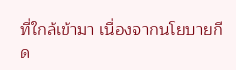ที่ใกล้เข้ามา เนื่องจากนโยบายกีด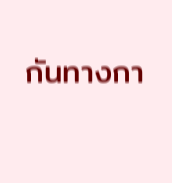กันทางกา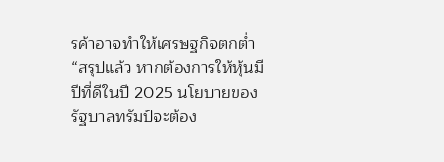รค้าอาจทำให้เศรษฐกิจตกต่ำ
“สรุปแล้ว หากต้องการให้หุ้นมีปีที่ดีในปี 2025 นโยบายของรัฐบาลทรัมป์จะต้อง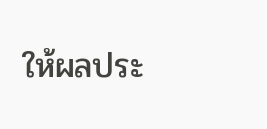ให้ผลประ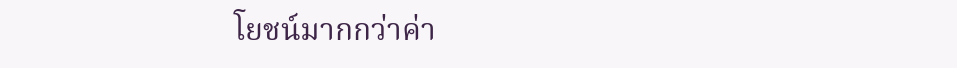โยชน์มากกว่าค่า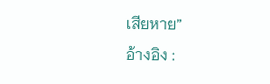เสียหาย”
อ้างอิง :